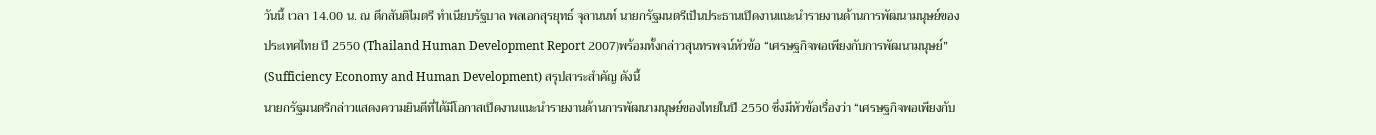วันนี้ เวลา 14.00 น. ณ ตึกสันติไมตรี ทำเนียบรัฐบาล พลเอกสุรยุทธ์ จุลานนท์ นายกรัฐมนตรีเป็นประธานเปิดงานแนะนำรายงานด้านการพัฒนามนุษย์ของประเทศไทย ปี 2550 (Thailand Human Development Report 2007)พร้อมทั้งกล่าวสุนทรพจน์หัวข้อ “เศรษฐกิจพอเพียงกับการพัฒนามนุษย์”
(Sufficiency Economy and Human Development) สรุปสาระสำคัญ ดังนี้
นายกรัฐมนตรีกล่าวแสดงความยินดีที่ได้มีโอกาสเปิดงานแนะนำรายงานด้านการพัฒนามนุษย์ของไทยในปี 2550 ซึ่งมีหัวข้อเรื่องว่า “เศรษฐกิจพอเพียงกับ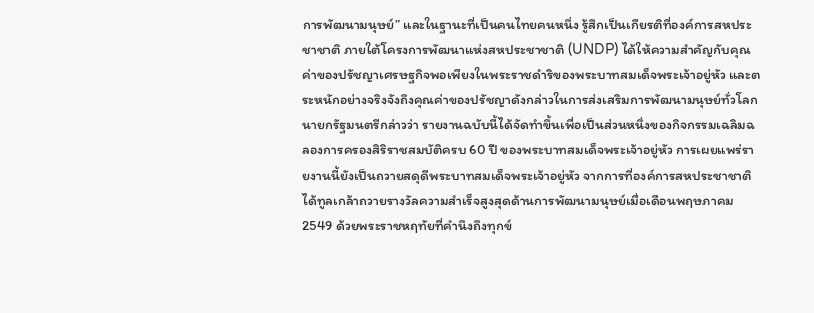การพัฒนามนุษย์” และในฐานะที่เป็นคนไทยคนหนึ่ง รู้สึกเป็นเกียรติที่องค์การสหประชาชาติ ภายใต้โครงการพัฒนาแห่งสหประชาชาติ (UNDP) ได้ให้ความสำคัญกับคุณค่าของปรัชญาเศรษฐกิจพอเพียงในพระราชดำริของพระบาทสมเด็จพระเจ้าอยู่หัว และตระหนักอย่างจริงจังถึงคุณค่าของปรัชญาดังกล่าวในการส่งเสริมการพัฒนามนุษย์ทั่วโลก
นายกรัฐมนตรีกล่าวว่า รายงานฉบับนี้ได้จัดทำขึ้นเพื่อเป็นส่วนหนึ่งของกิจกรรมเฉลิมฉลองการครองสิริราชสมบัติครบ 60 ปี ของพระบาทสมเด็จพระเจ้าอยู่หัว การเผยแพร่รายงานนี้ยังเป็นถวายสดุดีพระบาทสมเด็จพระเจ้าอยู่หัว จากการที่องค์การสหประชาชาติได้ทูลเกล้าถวายรางวัลความสำเร็จสูงสุดด้านการพัฒนามนุษย์เมื่อเดือนพฤษภาคม 2549 ด้วยพระราชหฤทัยที่คำนึงถึงทุกข์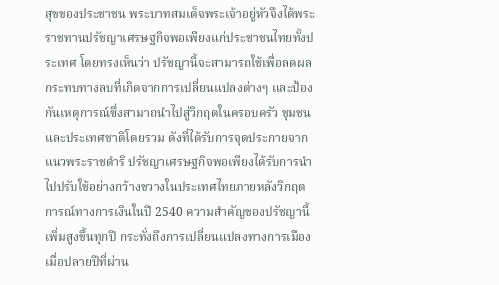สุขของประชาชน พระบาทสมเด็จพระเจ้าอยู่หัวจึงได้พระราชทานปรัชญาเศรษฐกิจพอเพียงแก่ประชาชนไทยทั้งประเทศ โดยทรงเห็นว่า ปรัชญานี้จะสามารถใช้เพื่อลดผลกระทบทางลบที่เกิดจากการเปลี่ยนแปลงต่างๆ และป้องกันเหตุการณ์ซึ่งสามาถนำไปสู่วิกฤตในครอบครัว ชุมชน และประเทศชาติโดยรวม ดังที่ได้รับการจุดประกายจากแนวพระราชดำริ ปรัชญาเศรษฐกิจพอเพียงได้รับการนำไปปรับใช้อย่างกว้างขวางในประเทศไทยภายหลังวิกฤตการณ์ทางการเงินในปี 2540 ความสำคัญของปรัชญานี้เพิ่มสูงขึ้นทุกปี กระทั่งถึงการเปลี่ยนแปลงทางการเมืองเมื่อปลายปีที่ผ่าน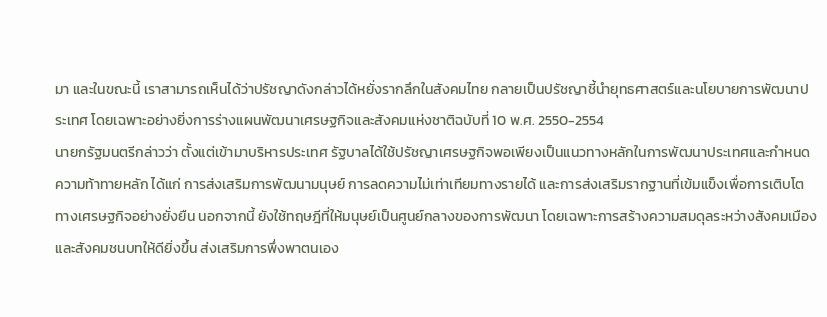มา และในขณะนี้ เราสามารถเห็นได้ว่าปรัชญาดังกล่าวได้หยั่งรากลึกในสังคมไทย กลายเป็นปรัชญาชี้นำยุทธศาสตร์และนโยบายการพัฒนาประเทศ โดยเฉพาะอย่างยิ่งการร่างแผนพัฒนาเศรษฐกิจและสังคมแห่งชาติฉบับที่ 10 พ.ศ. 2550-2554
นายกรัฐมนตรีกล่าวว่า ตั้งแต่เข้ามาบริหารประเทศ รัฐบาลได้ใช้ปรัชญาเศรษฐกิจพอเพียงเป็นแนวทางหลักในการพัฒนาประเทศและกำหนดความท้าทายหลัก ได้แก่ การส่งเสริมการพัฒนามนุษย์ การลดความไม่เท่าเทียมทางรายได้ และการส่งเสริมรากฐานที่เข้มแข็งเพื่อการเติบโตทางเศรษฐกิจอย่างยั่งยืน นอกจากนี้ ยังใช้ทฤษฎีที่ให้มนุษย์เป็นศูนย์กลางของการพัฒนา โดยเฉพาะการสร้างความสมดุลระหว่างสังคมเมืองและสังคมชนบทให้ดียิ่งขึ้น ส่งเสริมการพึ่งพาตนเอง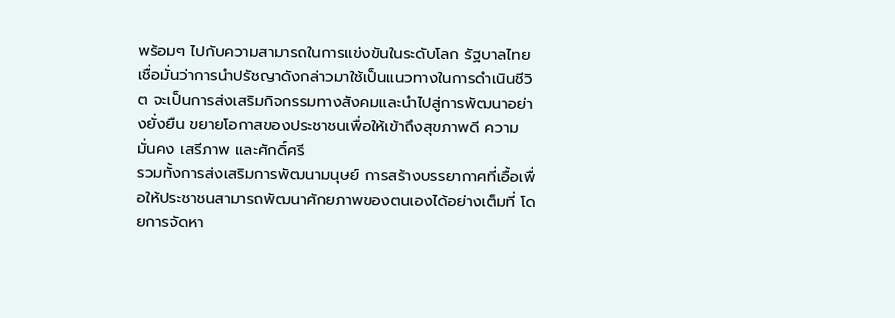พร้อมๆ ไปกับความสามารถในการแข่งขันในระดับโลก รัฐบาลไทย เชื่อมั่นว่าการนำปรัชญาดังกล่าวมาใช้เป็นแนวทางในการดำเนินชีวิต จะเป็นการส่งเสริมกิจกรรมทางสังคมและนำไปสู่การพัฒนาอย่างยั่งยืน ขยายโอกาสของประชาชนเพื่อให้เข้าถึงสุขภาพดี ความมั่นคง เสรีภาพ และศักดิ์ศรี
รวมทั้งการส่งเสริมการพัฒนามนุษย์ การสร้างบรรยากาศที่เอื้อเพื่อให้ประชาชนสามารถพัฒนาศักยภาพของตนเองได้อย่างเต็มที่ โดยการจัดหา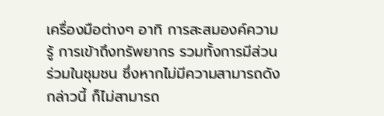เครื่องมือต่างๆ อาทิ การสะสมองค์ความรู้ การเข้าถึงทรัพยากร รวมทั้งการมีส่วนร่วมในชุมชน ซึ่งหากไม่มีความสามารถดังกล่าวนี้ ก็ไม่สามารถ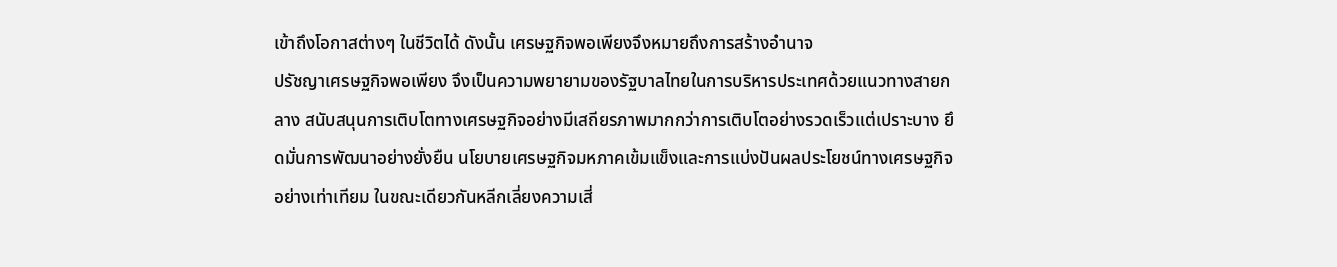เข้าถึงโอกาสต่างๆ ในชีวิตได้ ดังนั้น เศรษฐกิจพอเพียงจึงหมายถึงการสร้างอำนาจ
ปรัชญาเศรษฐกิจพอเพียง จึงเป็นความพยายามของรัฐบาลไทยในการบริหารประเทศด้วยแนวทางสายกลาง สนับสนุนการเติบโตทางเศรษฐกิจอย่างมีเสถียรภาพมากกว่าการเติบโตอย่างรวดเร็วแต่เปราะบาง ยึดมั่นการพัฒนาอย่างยั่งยืน นโยบายเศรษฐกิจมหภาคเข้มแข็งและการแบ่งปันผลประโยชน์ทางเศรษฐกิจอย่างเท่าเทียม ในขณะเดียวกันหลีกเลี่ยงความเสี่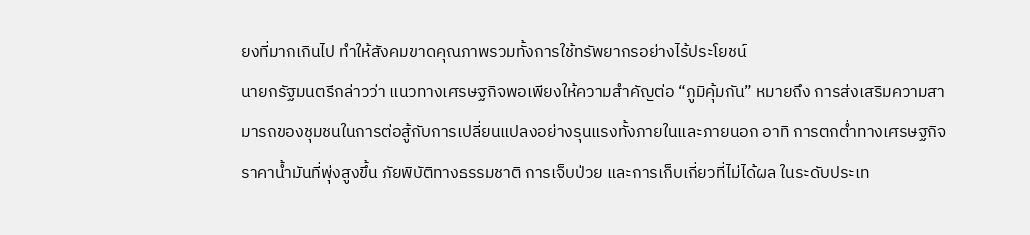ยงที่มากเกินไป ทำให้สังคมขาดคุณภาพรวมทั้งการใช้ทรัพยากรอย่างไร้ประโยชน์
นายกรัฐมนตรีกล่าวว่า แนวทางเศรษฐกิจพอเพียงให้ความสำคัญต่อ “ภูมิคุ้มกัน” หมายถึง การส่งเสริมความสามารถของชุมชนในการต่อสู้กับการเปลี่ยนแปลงอย่างรุนแรงทั้งภายในและภายนอก อาทิ การตกต่ำทางเศรษฐกิจ ราคาน้ำมันที่พุ่งสูงขึ้น ภัยพิบัติทางธรรมชาติ การเจ็บป่วย และการเก็บเกี่ยวที่ไม่ได้ผล ในระดับประเท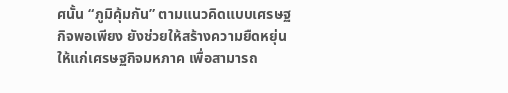ศนั้น “ภูมิคุ้มกัน” ตามแนวคิดแบบเศรษฐกิจพอเพียง ยังช่วยให้สร้างความยืดหยุ่นให้แก่เศรษฐกิจมหภาค เพื่อสามารถ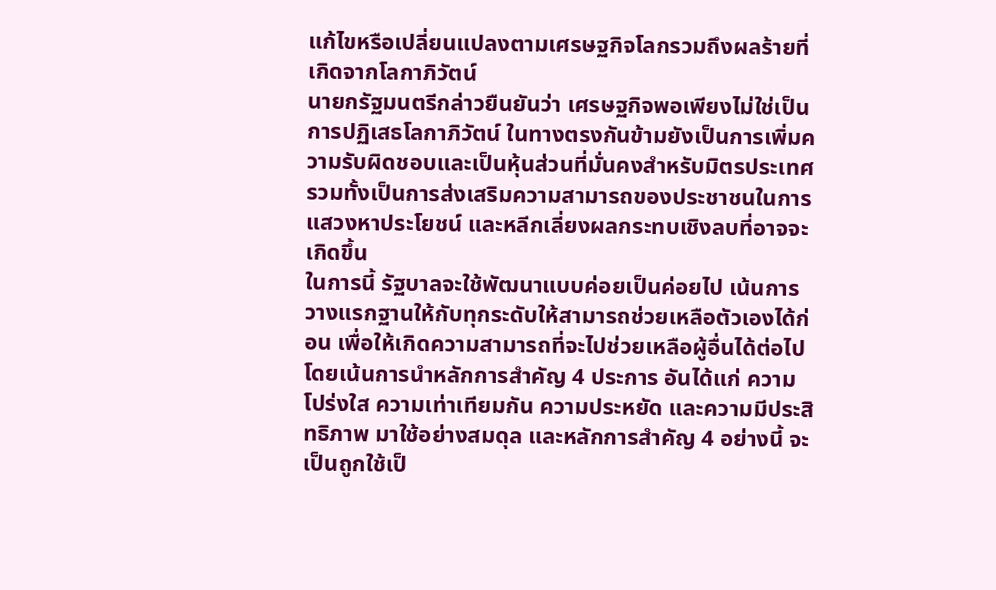แก้ไขหรือเปลี่ยนแปลงตามเศรษฐกิจโลกรวมถึงผลร้ายที่เกิดจากโลกาภิวัตน์
นายกรัฐมนตรีกล่าวยืนยันว่า เศรษฐกิจพอเพียงไม่ใช่เป็นการปฏิเสธโลกาภิวัตน์ ในทางตรงกันข้ามยังเป็นการเพิ่มความรับผิดชอบและเป็นหุ้นส่วนที่มั่นคงสำหรับมิตรประเทศ รวมทั้งเป็นการส่งเสริมความสามารถของประชาชนในการแสวงหาประโยชน์ และหลีกเลี่ยงผลกระทบเชิงลบที่อาจจะเกิดขึ้น
ในการนี้ รัฐบาลจะใช้พัฒนาแบบค่อยเป็นค่อยไป เน้นการวางแรกฐานให้กับทุกระดับให้สามารถช่วยเหลือตัวเองได้ก่อน เพื่อให้เกิดความสามารถที่จะไปช่วยเหลือผู้อื่นได้ต่อไป โดยเน้นการนำหลักการสำคัญ 4 ประการ อันได้แก่ ความโปร่งใส ความเท่าเทียมกัน ความประหยัด และความมีประสิทธิภาพ มาใช้อย่างสมดุล และหลักการสำคัญ 4 อย่างนี้ จะเป็นถูกใช้เป็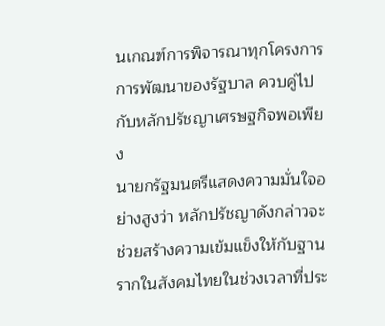นเกณฑ์การพิจารณาทุกโครงการการพัฒนาของรัฐบาล ควบคู่ไปกับหลักปรัชญาเศรษฐกิจพอเพียง
นายกรัฐมนตรีแสดงความมั่นใจอย่างสูงว่า หลักปรัชญาดังกล่าวจะช่วยสร้างความเข้มแข็งให้กับฐานรากในสังคมไทยในช่วงเวลาที่ประ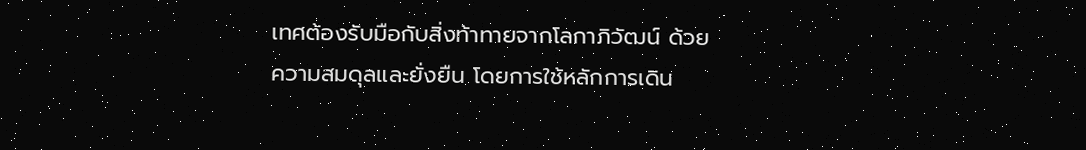เทศต้องรับมือกับสิ่งท้าทายจากโลกาภิวัฒน์ ด้วยความสมดุลและยั่งยืน โดยการใช้หลักการเดิน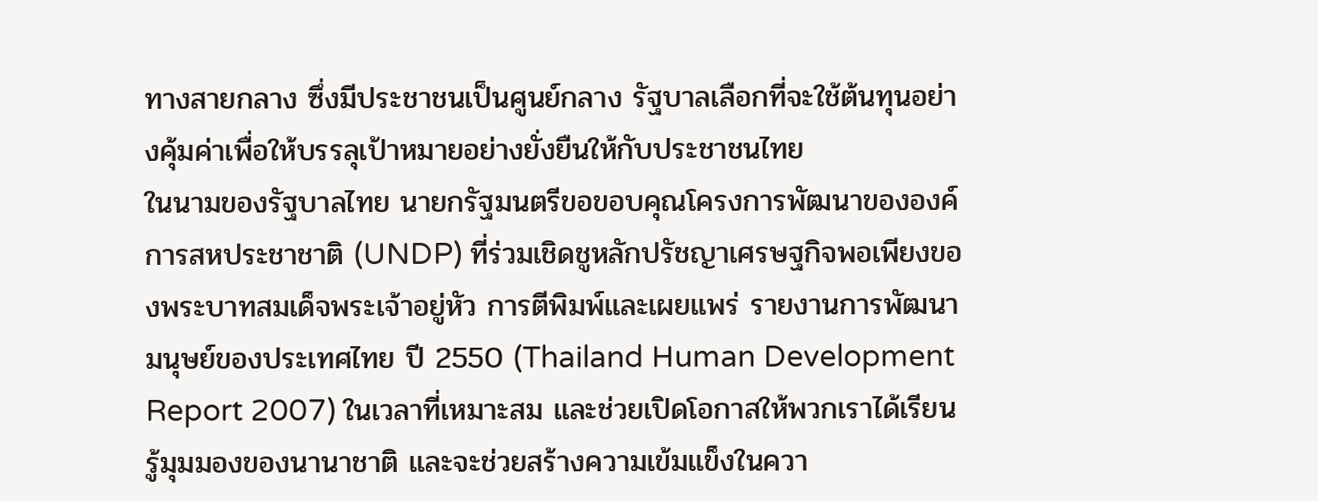ทางสายกลาง ซึ่งมีประชาชนเป็นศูนย์กลาง รัฐบาลเลือกที่จะใช้ต้นทุนอย่างคุ้มค่าเพื่อให้บรรลุเป้าหมายอย่างยั่งยืนให้กับประชาชนไทย
ในนามของรัฐบาลไทย นายกรัฐมนตรีขอขอบคุณโครงการพัฒนาขององค์การสหประชาชาติ (UNDP) ที่ร่วมเชิดชูหลักปรัชญาเศรษฐกิจพอเพียงของพระบาทสมเด็จพระเจ้าอยู่หัว การตีพิมพ์และเผยแพร่ รายงานการพัฒนามนุษย์ของประเทศไทย ปี 2550 (Thailand Human Development Report 2007) ในเวลาที่เหมาะสม และช่วยเปิดโอกาสให้พวกเราได้เรียนรู้มุมมองของนานาชาติ และจะช่วยสร้างความเข้มแข็งในควา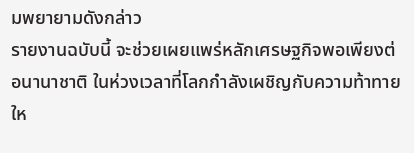มพยายามดังกล่าว
รายงานฉบับนี้ จะช่วยเผยแพร่หลักเศรษฐกิจพอเพียงต่อนานาชาติ ในห่วงเวลาที่โลกกำลังเผชิญกับความท้าทายให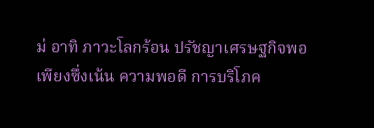ม่ อาทิ ภาวะโลกร้อน ปรัชญาเศรษฐกิจพอเพียงซึ่งเน้น ความพอดี การบริโภค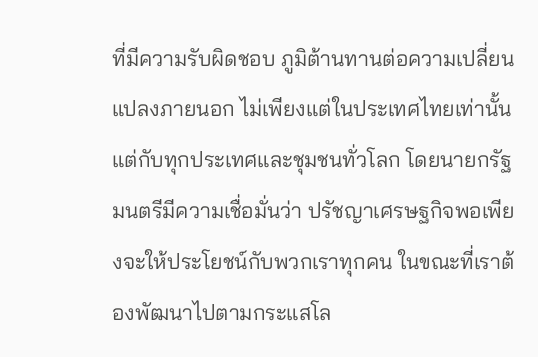ที่มีความรับผิดชอบ ภูมิต้านทานต่อความเปลี่ยนแปลงภายนอก ไม่เพียงแต่ในประเทศไทยเท่านั้น แต่กับทุกประเทศและชุมชนทั่วโลก โดยนายกรัฐมนตรีมีความเชื่อมั่นว่า ปรัชญาเศรษฐกิจพอเพียงจะให้ประโยชน์กับพวกเราทุกคน ในขณะที่เราต้องพัฒนาไปตามกระแสโล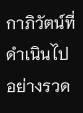กาภิวัตน์ที่ดำเนินไปอย่างรวด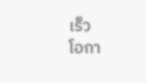เร็ว
โอกา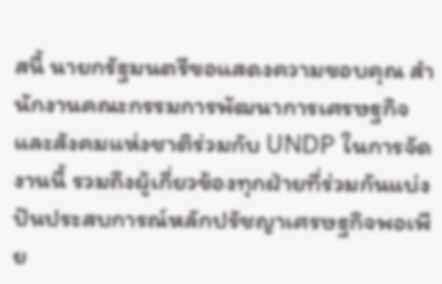สนี้ นายกรัฐมนตรีขอแสดงความขอบคุณ สำนักงานคณะกรรมการพัฒนาการเศรษฐกิจและสังคมแห่งชาติร่วมกับ UNDP ในการจัดงานนี้ รวมถึงผู้เกี่ยวข้องทุกฝ่ายที่ร่วมกันแบ่งปันประสบการณ์หลักปรัชญาเศรษฐกิจพอเพีย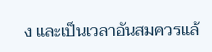ง และเป็นเวลาอันสมควรแล้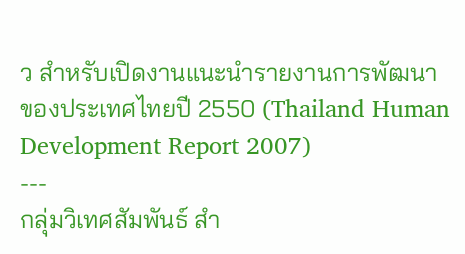ว สำหรับเปิดงานแนะนำรายงานการพัฒนาของประเทศไทยปี 2550 (Thailand Human Development Report 2007)
---
กลุ่มวิเทศสัมพันธ์ สำ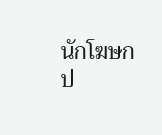นักโฆษก
ป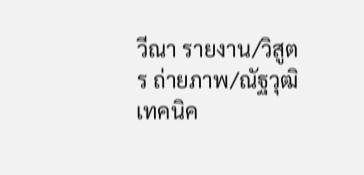วีณา รายงาน/วิสูตร ถ่ายภาพ/ณัฐวุฒิ เทคนิค